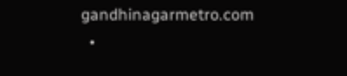gandhinagarmetro.com
  •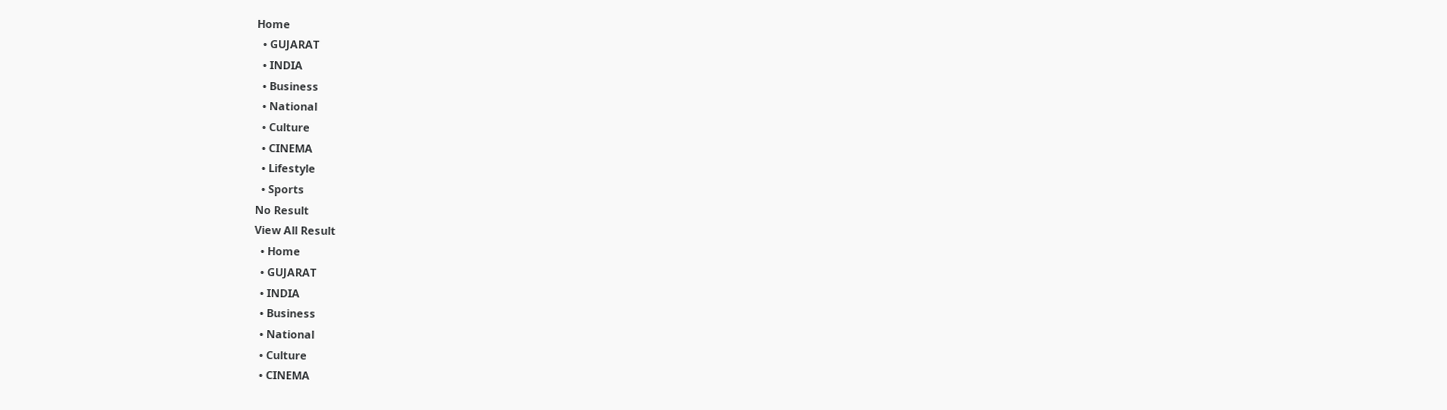Home
  • GUJARAT
  • INDIA
  • Business
  • National
  • Culture
  • CINEMA
  • Lifestyle
  • Sports
No Result
View All Result
  • Home
  • GUJARAT
  • INDIA
  • Business
  • National
  • Culture
  • CINEMA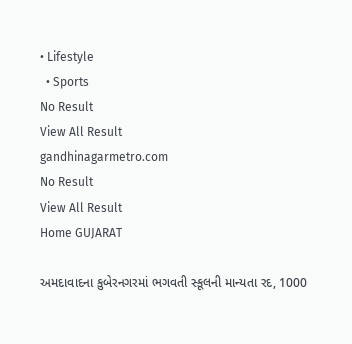• Lifestyle
  • Sports
No Result
View All Result
gandhinagarmetro.com
No Result
View All Result
Home GUJARAT

અમદાવાદના કુબેરનગરમાં ભગવતી સ્કૂલની માન્યતા રદ, 1000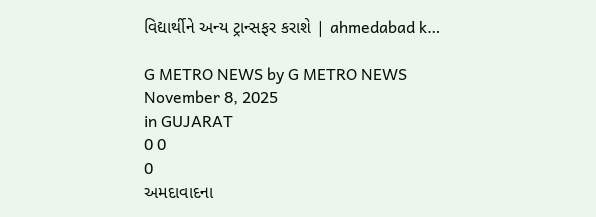વિદ્યાર્થીને અન્ય ટ્રાન્સફર કરાશે | ahmedabad k…

G METRO NEWS by G METRO NEWS
November 8, 2025
in GUJARAT
0 0
0
અમદાવાદના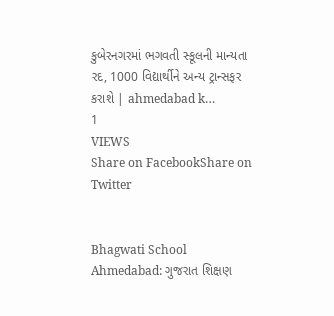કુબેરનગરમાં ભગવતી સ્કૂલની માન્યતા રદ, 1000 વિદ્યાર્થીને અન્ય ટ્રાન્સફર કરાશે | ahmedabad k…
1
VIEWS
Share on FacebookShare on Twitter


Bhagwati School Ahmedabad: ગુજરાત શિક્ષણ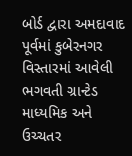બોર્ડ દ્વારા અમદાવાદ પૂર્વમાં કુબેરનગર વિસ્તારમાં આવેલી ભગવતી ગ્રાન્ટેડ માધ્યમિક અને ઉચ્ચતર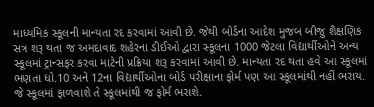માધ્યમિક સ્કૂલની માન્યતા રદ કરવામાં આવી છે. જેથી બોર્ડના આદેશ મુજબ બીજુ શૈક્ષણિક સત્ર શરૂ થતા જ અમદાવાદ શહેરના ડીઈઓ દ્વારા સ્કૂલના 1000 જેટલા વિદ્યાર્થીઓને અન્ય સ્કૂલમાં ટ્રાન્સફર કરવા માટેની પ્રક્રિયા શરૂ કરવામાં આવી છે. માન્યતા રદ થતા હવે આ સ્કૂલમાં ભણતા ધો.10 અને 12ના વિદ્યાર્થીઓના બોર્ડ પરીક્ષાના ફોર્મ પણ આ સ્કૂલમાંથી નહીં ભરાય. જે સ્કૂલમાં ફાળવાશે તે સ્કૂલમાંથી જ ફોર્મ ભરાશે.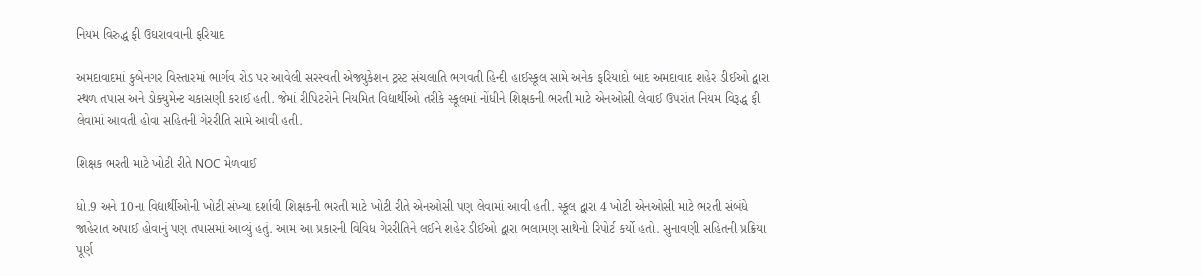નિયમ વિરુદ્ધ ફી ઉઘરાવવાની ફરિયાદ

અમદાવાદમાં કુબેનગર વિસ્તારમાં ભાર્ગવ રોડ પર આવેલી સરસ્વતી એજ્યુકેશન ટ્રસ્ટ સંચલાતિ ભગવતી હિન્દી હાઈસ્કૂલ સામે અનેક ફરિયાદો બાદ અમદાવાદ શહેર ડીઈઓ દ્વારા સ્થળ તપાસ અને ડોક્યુમેન્ટ ચકાસણી કરાઈ હતી. જેમાં રીપિટરોને નિયમિત વિદ્યાર્થીઓ તરીકે સ્કૂલમાં નોંધીને શિક્ષકની ભરતી માટે એનઓસી લેવાઈ ઉપરાંત નિયમ વિરૂદ્ધ ફી લેવામાં આવતી હોવા સહિતની ગેરરીતિ સામે આવી હતી.

શિક્ષક ભરતી માટે ખોટી રીતે NOC મેળવાઈ

ધો.9 અને 10ના વિદ્યાર્થીઓની ખોટી સંખ્યા દર્શાવી શિક્ષકની ભરતી માટે ખોટી રીતે એનઓસી પણ લેવામાં આવી હતી. સ્કૂલ દ્વારા 4 ખોટી એનઓસી માટે ભરતી સંબંધે જાહેરાત અપાઈ હોવાનું પણ તપાસમાં આવ્યું હતું. આમ આ પ્રકારની વિવિધ ગેરરીતિને લઈને શહેર ડીઈઓ દ્વારા ભલામણ સાથેનો રિપોર્ટ કર્યો હતો. સુનાવણી સહિતની પ્રક્રિયા પૂર્ણ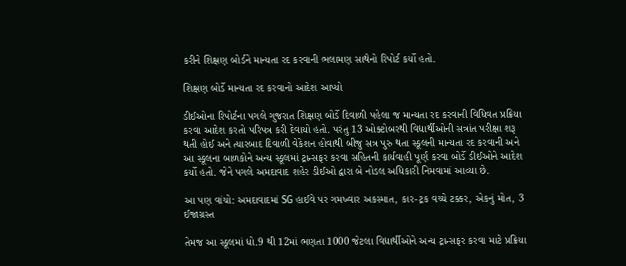કરીને શિક્ષણ બોર્ડને માન્યતા રદ કરવાની ભલામણ સાથેનો રિપોર્ટ કર્યો હતો.

શિક્ષણ બોર્ડે માન્યતા રદ કરવાનો આદેશ આપ્યો

ડીઈઓના રિપોર્ટના પગલે ગુજરાત શિક્ષણ બોર્ડે દિવાળી પહેલા જ માન્યતા રદ કરવાની વિધિવત પ્રક્રિયા કરવા આદેશ કરતો પરિપત્ર કરી દેવાયો હતો. પરંતુ 13 ઓક્ટોબરથી વિદ્યાર્થીઓની સત્રાંત પરીક્ષા શરૂ થતી હોઈ અને ત્યારબાદ દિવાળી વેકેશન હોવાથી બીજુ સત્ર પુરુ થતા સ્કૂલની માન્યતા રદ કરવાની અને આ સ્કૂલના બાળકોને અન્ય સ્કૂલમાં ટ્રાન્સફર કરવા સહિતની કાર્યવાહી પૂર્ણ કરવા બોર્ડે ડીઈઓને આદેશ કર્યો હતો. જેને પગલે અમદાવાદ શહેર ડીઈઓ દ્વારા બે નોડલ અધિકારી નિમવામાં આવ્યા છે.

આ પણ વાંચો: અમદાવાદમાં SG હાઈવે પર ગમખ્વાર અકસ્માત, કાર-ટ્રક વચ્ચે ટક્કર, એકનું મોત, 3 ઈજાગ્રસ્ત

તેમજ આ સ્કૂલમાં ધો.9 થી 12માં ભણતા 1000 જેટલા વિદ્યાર્થીઓને અન્ય ટ્રાન્સફર કરવા માટે પ્રક્રિયા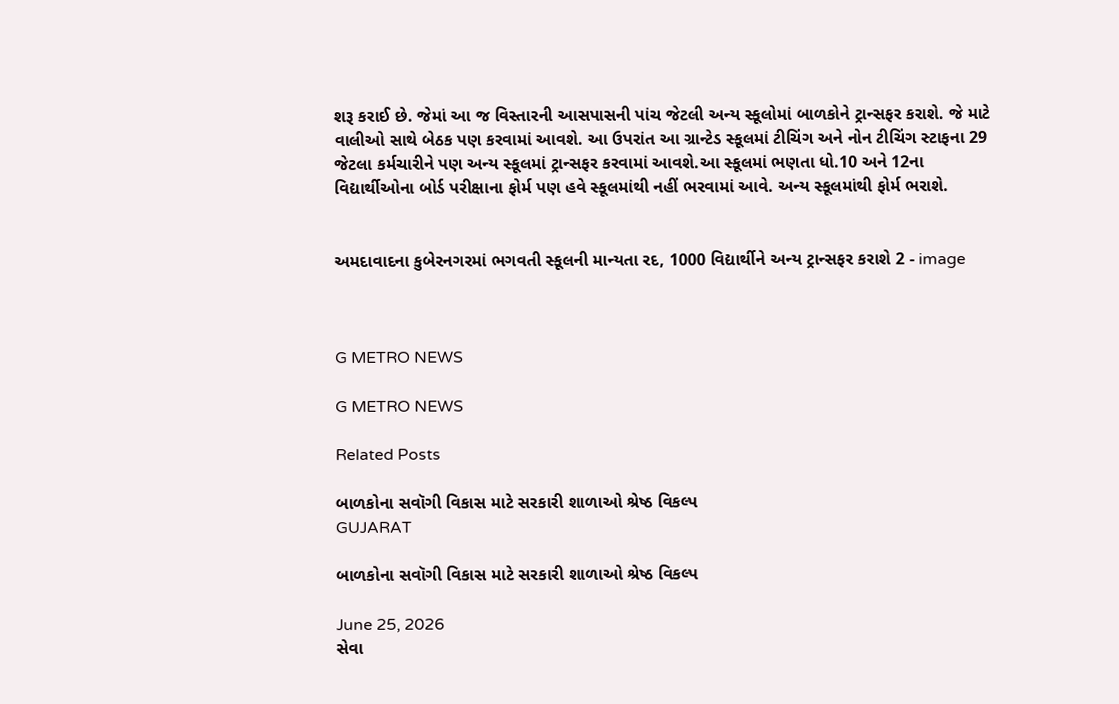શરૂ કરાઈ છે. જેમાં આ જ વિસ્તારની આસપાસની પાંચ જેટલી અન્ય સ્કૂલોમાં બાળકોને ટ્રાન્સફર કરાશે. જે માટે વાલીઓ સાથે બેઠક પણ કરવામાં આવશે. આ ઉપરાંત આ ગ્રાન્ટેડ સ્કૂલમાં ટીચિંગ અને નોન ટીચિંગ સ્ટાફના 29 જેટલા કર્મચારીને પણ અન્ય સ્કૂલમાં ટ્રાન્સફર કરવામાં આવશે.આ સ્કૂલમાં ભણતા ધો.10 અને 12ના વિદ્યાર્થીઓના બોર્ડ પરીક્ષાના ફોર્મ પણ હવે સ્કૂલમાંથી નહીં ભરવામાં આવે. અન્ય સ્કૂલમાંથી ફોર્મ ભરાશે.


અમદાવાદના કુબેરનગરમાં ભગવતી સ્કૂલની માન્યતા રદ, 1000 વિદ્યાર્થીને અન્ય ટ્રાન્સફર કરાશે 2 - image



G METRO NEWS

G METRO NEWS

Related Posts

બાળકોના સવૉગી વિકાસ માટે સરકારી શાળાઓ શ્રેષ્ઠ વિકલ્પ
GUJARAT

બાળકોના સવૉગી વિકાસ માટે સરકારી શાળાઓ શ્રેષ્ઠ વિકલ્પ

June 25, 2026
સેવા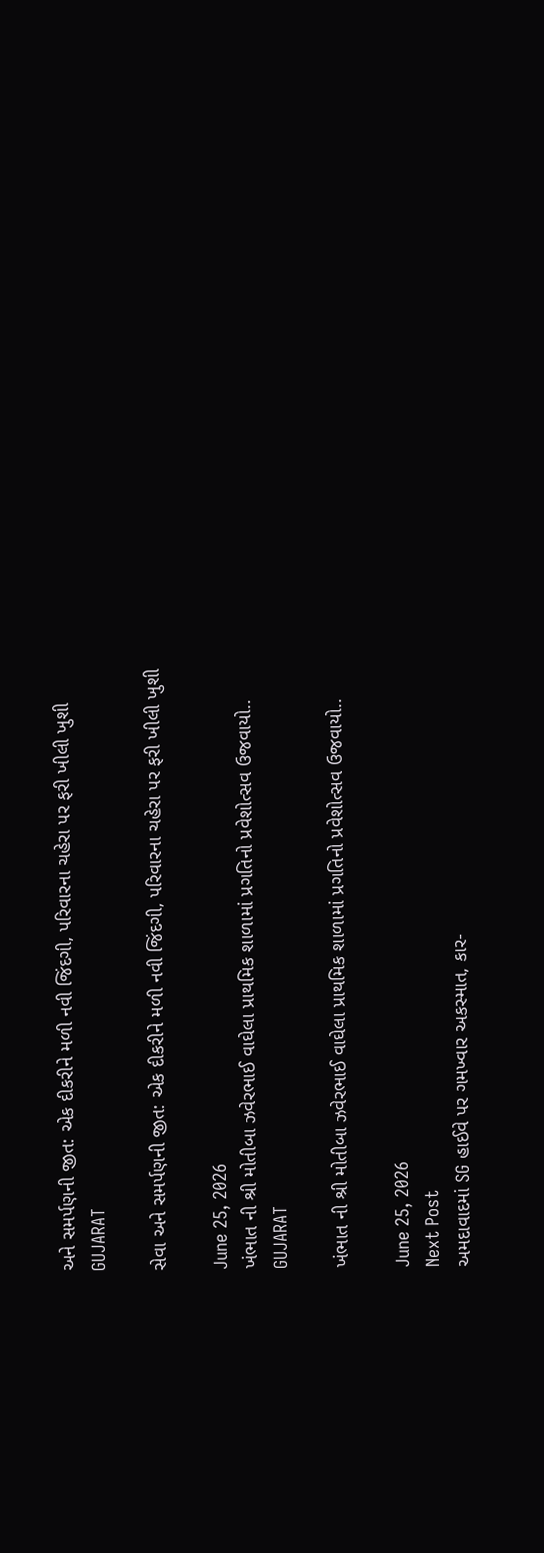અને સમર્પણની જીત: એક દીકરીને મળી નવી જિંદગી, પરિવારના ચહેરા પર ફરી ખીલી ખુશી
GUJARAT

સેવા અને સમર્પણની જીત: એક દીકરીને મળી નવી જિંદગી, પરિવારના ચહેરા પર ફરી ખીલી ખુશી

June 25, 2026
ખંભાત ની શ્રી મોતીબા ઝવેરભાઈ વાઘેલા પ્રાથમિક શાળામાં પ્રગતિનો પ્રવેશોત્સવ ઉજવાયો..
GUJARAT

ખંભાત ની શ્રી મોતીબા ઝવેરભાઈ વાઘેલા પ્રાથમિક શાળામાં પ્રગતિનો પ્રવેશોત્સવ ઉજવાયો..

June 25, 2026
Next Post
અમદાવાદમાં SG હાઈવે પર ગમખ્વાર અકસ્માત, કાર-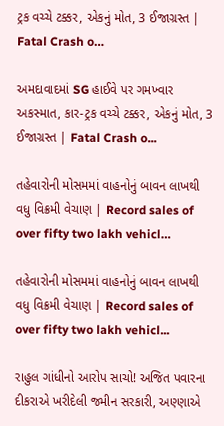ટ્રક વચ્ચે ટક્કર, એકનું મોત, 3 ઈજાગ્રસ્ત | Fatal Crash o…

અમદાવાદમાં SG હાઈવે પર ગમખ્વાર અકસ્માત, કાર-ટ્રક વચ્ચે ટક્કર, એકનું મોત, 3 ઈજાગ્રસ્ત | Fatal Crash o...

તહેવારોની મોસમમાં વાહનોનું બાવન લાખથી વધુ વિક્રમી વેચાણ | Record sales of over fifty two lakh vehicl…

તહેવારોની મોસમમાં વાહનોનું બાવન લાખથી વધુ વિક્રમી વેચાણ | Record sales of over fifty two lakh vehicl...

રાહુલ ગાંધીનો આરોપ સાચો! અજિત પવારના દીકરાએ ખરીદેલી જમીન સરકારી, અણ્ણાએ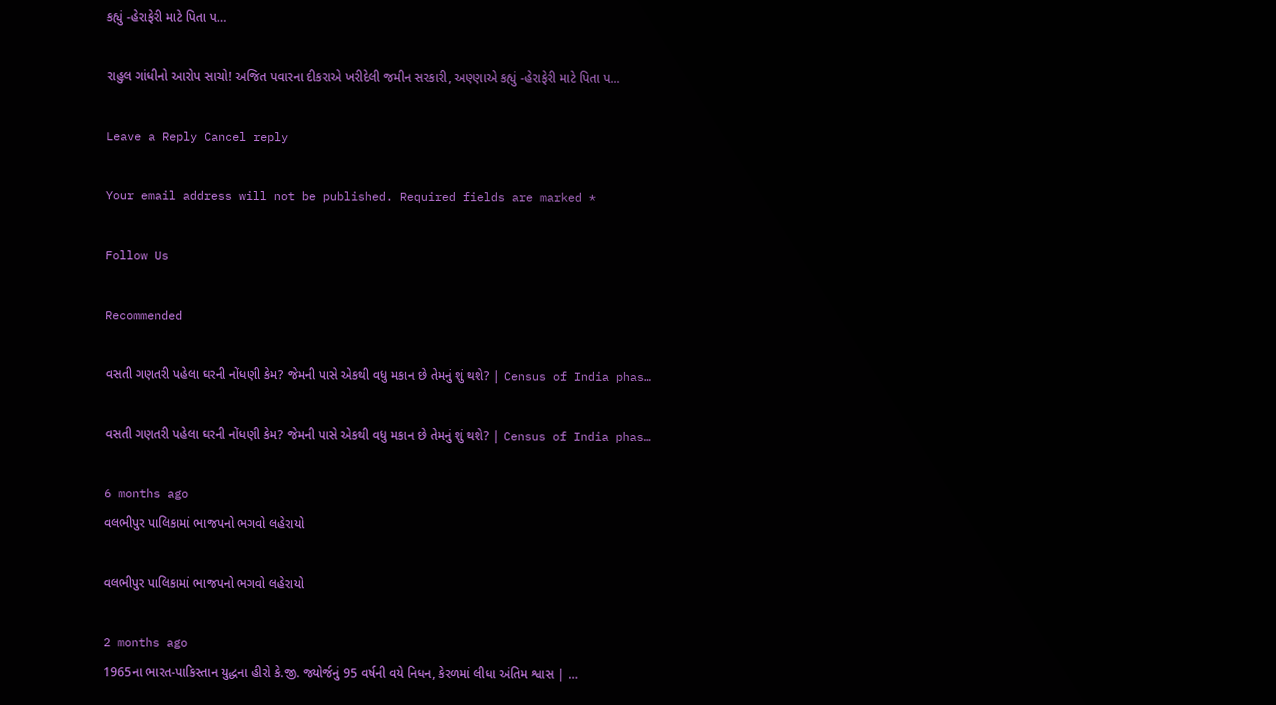કહ્યું -હેરાફેરી માટે પિતા પ…

રાહુલ ગાંધીનો આરોપ સાચો! અજિત પવારના દીકરાએ ખરીદેલી જમીન સરકારી, અણ્ણાએ કહ્યું -હેરાફેરી માટે પિતા પ...

Leave a Reply Cancel reply

Your email address will not be published. Required fields are marked *

Follow Us

Recommended

વસતી ગણતરી પહેલા ઘરની નોંધણી કેમ? જેમની પાસે એકથી વધુ મકાન છે તેમનું શું થશે? | Census of India phas…

વસતી ગણતરી પહેલા ઘરની નોંધણી કેમ? જેમની પાસે એકથી વધુ મકાન છે તેમનું શું થશે? | Census of India phas…

6 months ago
વલભીપુર પાલિકામાં ભાજપનો ભગવો લહેરાયો

વલભીપુર પાલિકામાં ભાજપનો ભગવો લહેરાયો

2 months ago
1965ના ભારત-પાકિસ્તાન યુદ્ધના હીરો કે.જી. જ્યોર્જનું 95 વર્ષની વયે નિધન, કેરળમાં લીધા અંતિમ શ્વાસ | …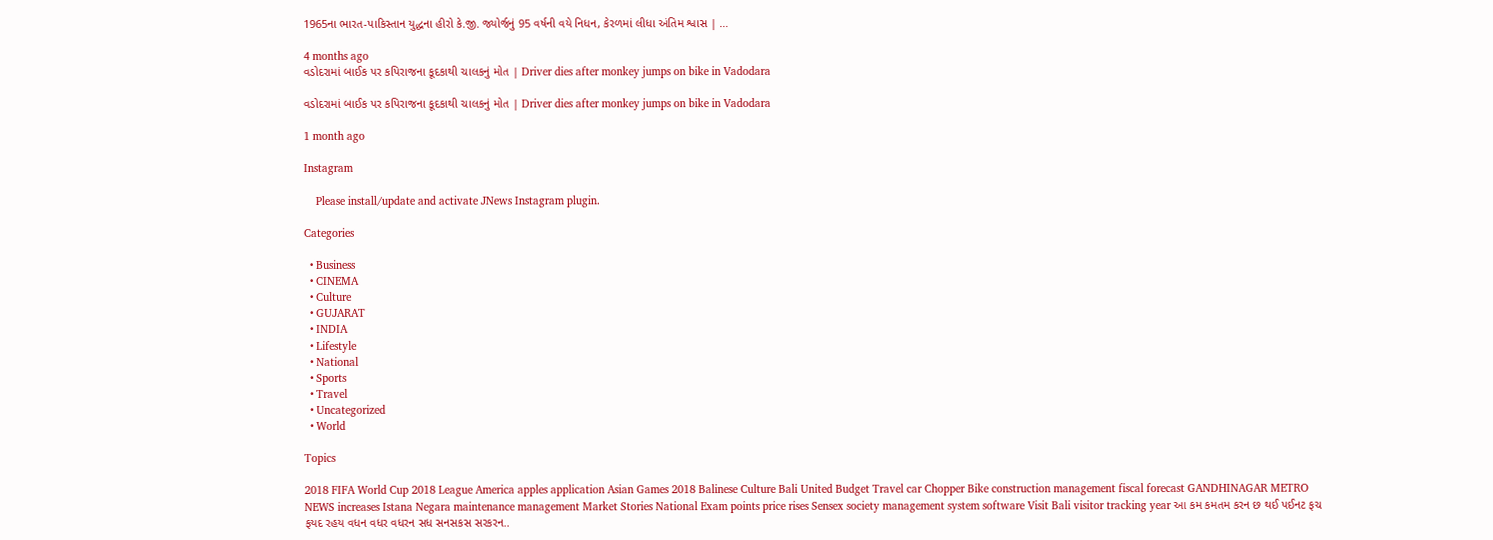1965ના ભારત-પાકિસ્તાન યુદ્ધના હીરો કે.જી. જ્યોર્જનું 95 વર્ષની વયે નિધન, કેરળમાં લીધા અંતિમ શ્વાસ | …

4 months ago
વડોદરામાં બાઈક પર કપિરાજના કૂદકાથી ચાલકનું મોત | Driver dies after monkey jumps on bike in Vadodara

વડોદરામાં બાઈક પર કપિરાજના કૂદકાથી ચાલકનું મોત | Driver dies after monkey jumps on bike in Vadodara

1 month ago

Instagram

    Please install/update and activate JNews Instagram plugin.

Categories

  • Business
  • CINEMA
  • Culture
  • GUJARAT
  • INDIA
  • Lifestyle
  • National
  • Sports
  • Travel
  • Uncategorized
  • World

Topics

2018 FIFA World Cup 2018 League America apples application Asian Games 2018 Balinese Culture Bali United Budget Travel car Chopper Bike construction management fiscal forecast GANDHINAGAR METRO NEWS increases Istana Negara maintenance management Market Stories National Exam points price rises Sensex society management system software Visit Bali visitor tracking year આ કમ કમતમ કરન છ થઈ પઈનટ ફચ ફયદ રહય વધન વધર વધરન સધ સનસકસ સરકરન..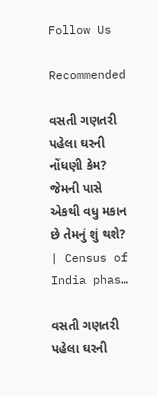Follow Us

Recommended

વસતી ગણતરી પહેલા ઘરની નોંધણી કેમ? જેમની પાસે એકથી વધુ મકાન છે તેમનું શું થશે? | Census of India phas…

વસતી ગણતરી પહેલા ઘરની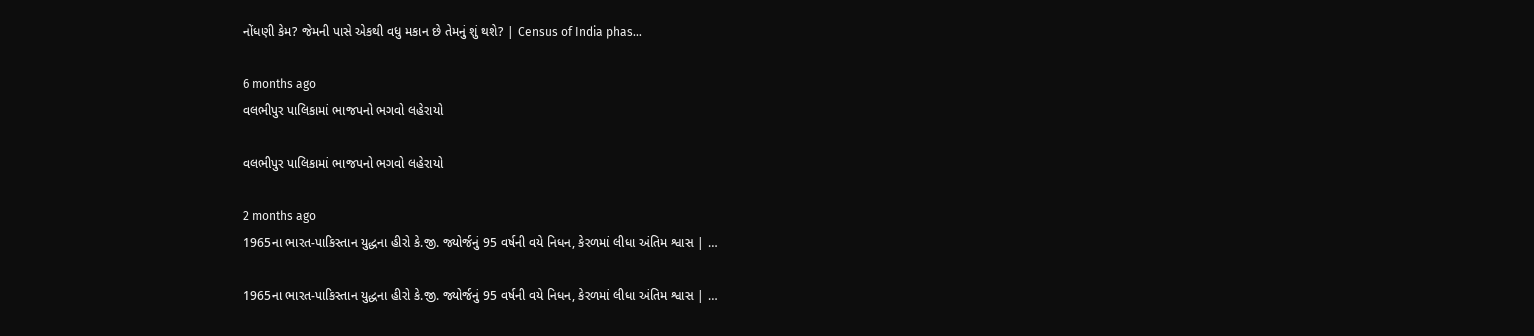નોંધણી કેમ? જેમની પાસે એકથી વધુ મકાન છે તેમનું શું થશે? | Census of India phas…

6 months ago
વલભીપુર પાલિકામાં ભાજપનો ભગવો લહેરાયો

વલભીપુર પાલિકામાં ભાજપનો ભગવો લહેરાયો

2 months ago
1965ના ભારત-પાકિસ્તાન યુદ્ધના હીરો કે.જી. જ્યોર્જનું 95 વર્ષની વયે નિધન, કેરળમાં લીધા અંતિમ શ્વાસ | …

1965ના ભારત-પાકિસ્તાન યુદ્ધના હીરો કે.જી. જ્યોર્જનું 95 વર્ષની વયે નિધન, કેરળમાં લીધા અંતિમ શ્વાસ | …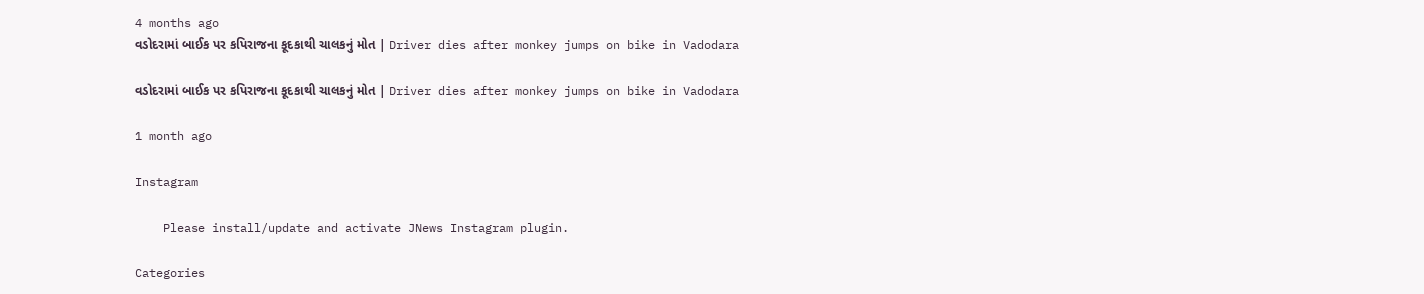4 months ago
વડોદરામાં બાઈક પર કપિરાજના કૂદકાથી ચાલકનું મોત | Driver dies after monkey jumps on bike in Vadodara

વડોદરામાં બાઈક પર કપિરાજના કૂદકાથી ચાલકનું મોત | Driver dies after monkey jumps on bike in Vadodara

1 month ago

Instagram

    Please install/update and activate JNews Instagram plugin.

Categories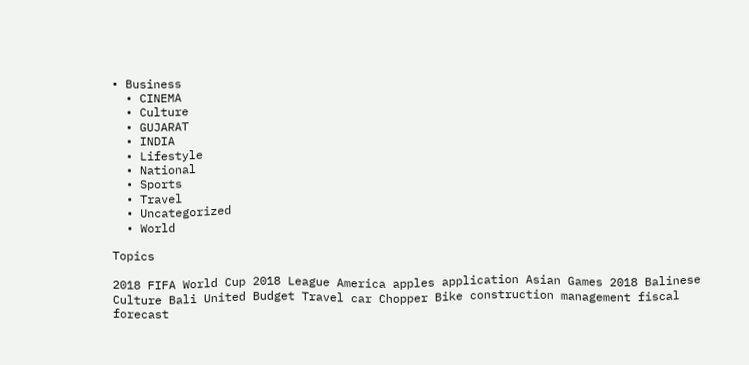• Business
  • CINEMA
  • Culture
  • GUJARAT
  • INDIA
  • Lifestyle
  • National
  • Sports
  • Travel
  • Uncategorized
  • World

Topics

2018 FIFA World Cup 2018 League America apples application Asian Games 2018 Balinese Culture Bali United Budget Travel car Chopper Bike construction management fiscal forecast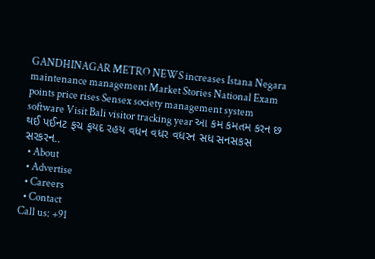GANDHINAGAR METRO NEWS increases Istana Negara maintenance management Market Stories National Exam points price rises Sensex society management system software Visit Bali visitor tracking year આ કમ કમતમ કરન છ થઈ પઈનટ ફચ ફયદ રહય વધન વધર વધરન સધ સનસકસ સરકરન..
  • About
  • Advertise
  • Careers
  • Contact
Call us: +91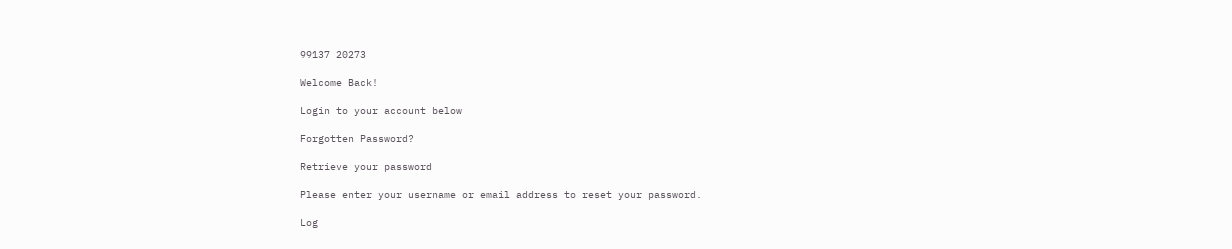99137 20273

Welcome Back!

Login to your account below

Forgotten Password?

Retrieve your password

Please enter your username or email address to reset your password.

Log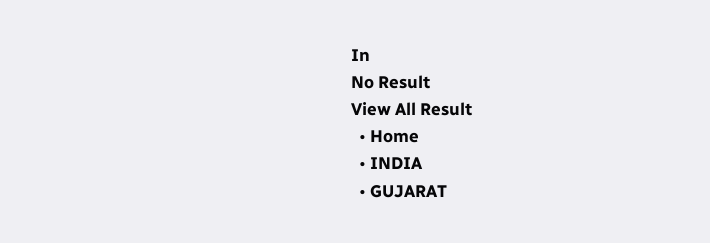In
No Result
View All Result
  • Home
  • INDIA
  • GUJARAT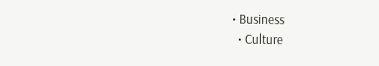• Business
  • Culture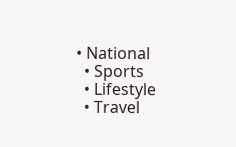• National
  • Sports
  • Lifestyle
  • Travel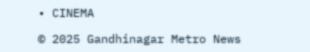• CINEMA

© 2025 Gandhinagar Metro News